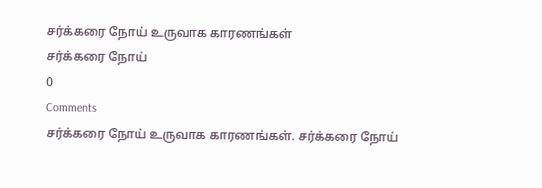சர்க்கரை நோய் உருவாக காரணங்கள்
சர்க்கரை நோய்
0
Comments
சர்க்கரை நோய் உருவாக காரணங்கள். சர்க்கரை நோய்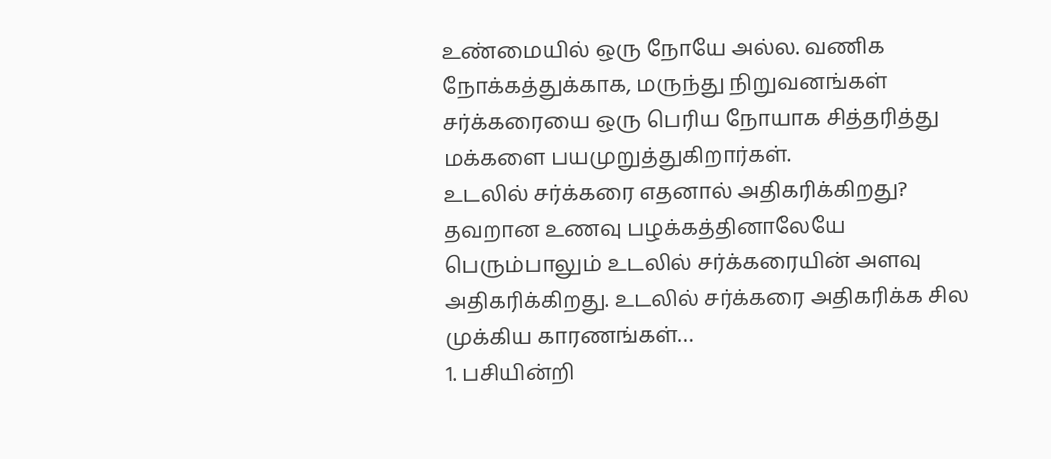உண்மையில் ஒரு நோயே அல்ல. வணிக நோக்கத்துக்காக, மருந்து நிறுவனங்கள் சர்க்கரையை ஒரு பெரிய நோயாக சித்தரித்து மக்களை பயமுறுத்துகிறார்கள்.
உடலில் சர்க்கரை எதனால் அதிகரிக்கிறது?
தவறான உணவு பழக்கத்தினாலேயே பெரும்பாலும் உடலில் சர்க்கரையின் அளவு அதிகரிக்கிறது. உடலில் சர்க்கரை அதிகரிக்க சில முக்கிய காரணங்கள்…
1. பசியின்றி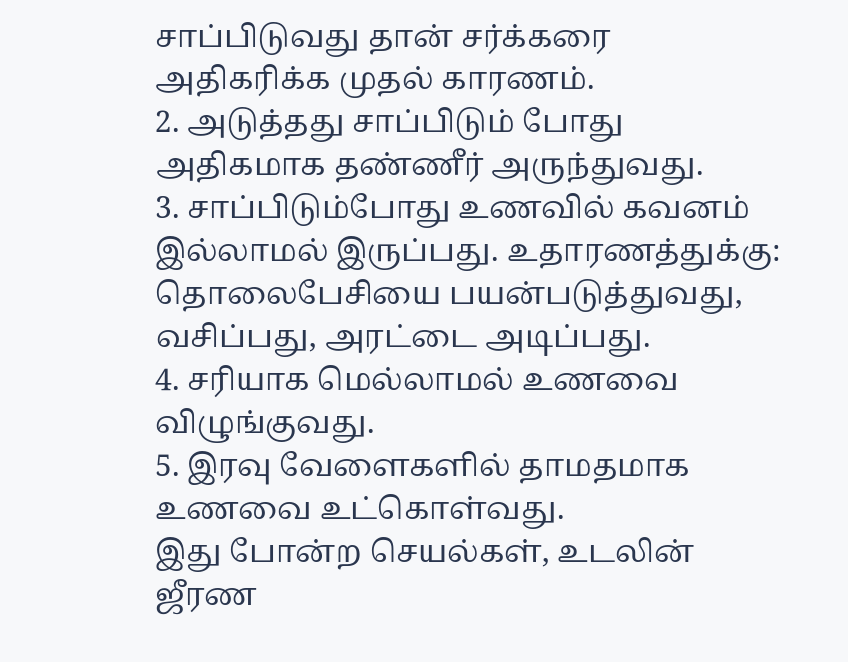சாப்பிடுவது தான் சர்க்கரை அதிகரிக்க முதல் காரணம்.
2. அடுத்தது சாப்பிடும் போது அதிகமாக தண்ணீர் அருந்துவது.
3. சாப்பிடும்போது உணவில் கவனம் இல்லாமல் இருப்பது. உதாரணத்துக்கு: தொலைபேசியை பயன்படுத்துவது, வசிப்பது, அரட்டை அடிப்பது.
4. சரியாக மெல்லாமல் உணவை விழுங்குவது.
5. இரவு வேளைகளில் தாமதமாக உணவை உட்கொள்வது.
இது போன்ற செயல்கள், உடலின் ஜீரண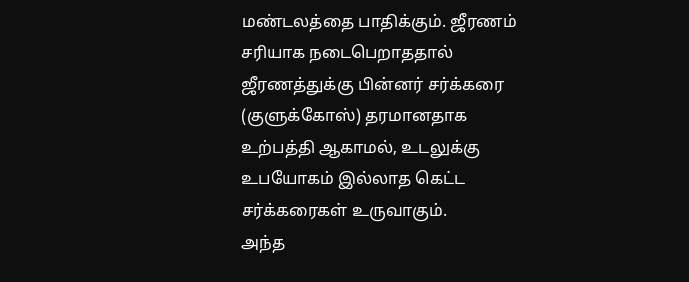மண்டலத்தை பாதிக்கும். ஜீரணம் சரியாக நடைபெறாததால் ஜீரணத்துக்கு பின்னர் சர்க்கரை (குளுக்கோஸ்) தரமானதாக உற்பத்தி ஆகாமல், உடலுக்கு உபயோகம் இல்லாத கெட்ட சர்க்கரைகள் உருவாகும்.
அந்த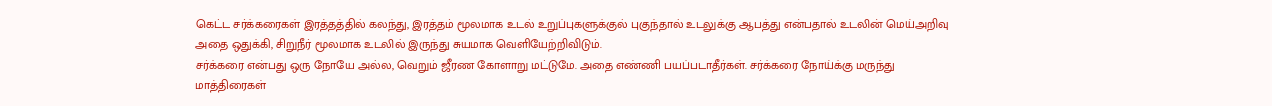கெட்ட சர்க்கரைகள் இரத்தத்தில் கலந்து, இரத்தம் மூலமாக உடல் உறுப்புகளுக்குல் புகுந்தால் உடலுக்கு ஆபத்து என்பதால் உடலின் மெய்அறிவு அதை ஒதுக்கி, சிறுநீர் மூலமாக உடலில் இருந்து சுயமாக வெளியேற்றிவிடும்.
சர்க்கரை என்பது ஒரு நோயே அல்ல, வெறும் ஜீரண கோளாறு மட்டுமே. அதை எண்ணி பயப்படாதீர்கள். சர்க்கரை நோய்க்கு மருந்து மாத்திரைகள்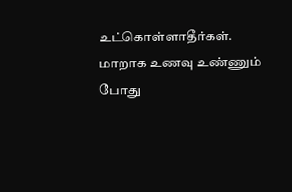உட்கொள்ளாதீர்கள். மாறாக உணவு உண்ணும் போது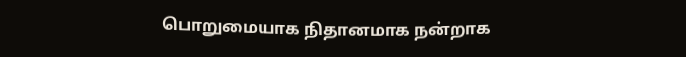பொறுமையாக நிதானமாக நன்றாக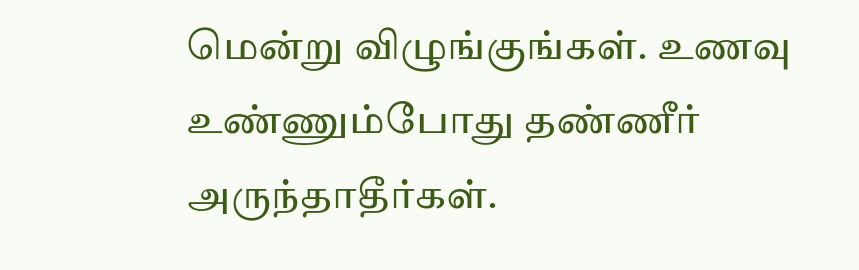மென்று விழுங்குங்கள். உணவு உண்ணும்போது தண்ணீர் அருந்தாதீர்கள்.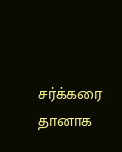சர்க்கரை தானாக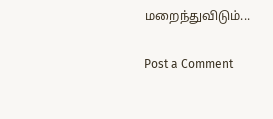மறைந்துவிடும்...

Post a Comment